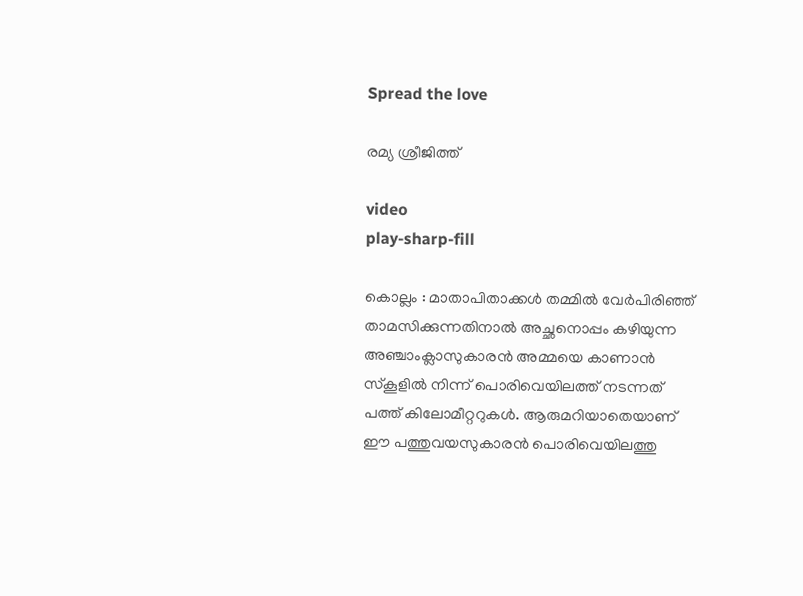Spread the love

രമ്യ ശ്രീജിത്ത്

video
play-sharp-fill

കൊല്ലം : മാതാപിതാക്കൾ തമ്മിൽ വേർപിരിഞ്ഞ് താമസിക്കുന്നതിനാൽ അച്ഛനൊപ്പം കഴിയുന്ന അഞ്ചാംക്ലാസുകാരൻ അമ്മയെ കാണാൻ സ്‌കൂളിൽ നിന്ന് പൊരിവെയിലത്ത് നടന്നത് പത്ത് കിലോമീറ്ററുകൾ. ആരുമറിയാതെയാണ് ഈ പത്തുവയസുകാരൻ പൊരിവെയിലത്തു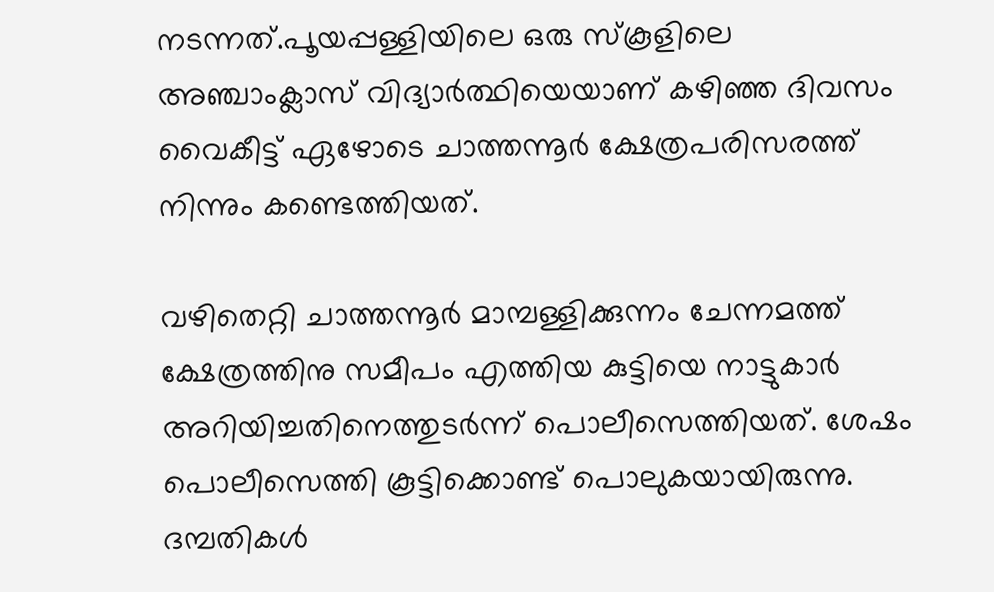നടന്നത്.പൂയപ്പള്ളിയിലെ ഒരു സ്‌കൂളിലെ അഞ്ചാംക്ലാസ് വിദ്യാർത്ഥിയെയാണ് കഴിഞ്ഞ ദിവസം വൈകീട്ട് ഏഴോടെ ചാത്തന്നൂർ ക്ഷേത്രപരിസരത്ത് നിന്നും കണ്ടെത്തിയത്.

വഴിതെറ്റി ചാത്തന്നൂർ മാമ്പള്ളിക്കുന്നം ചേന്നമത്ത് ക്ഷേത്രത്തിനു സമീപം എത്തിയ കുട്ടിയെ നാട്ടുകാർ അറിയിച്ചതിനെത്തുടർന്ന് പൊലീസെത്തിയത്. ശേഷം പൊലീസെത്തി കൂട്ടിക്കൊണ്ട് പൊലുകയായിരുന്നു. ദമ്പതികൾ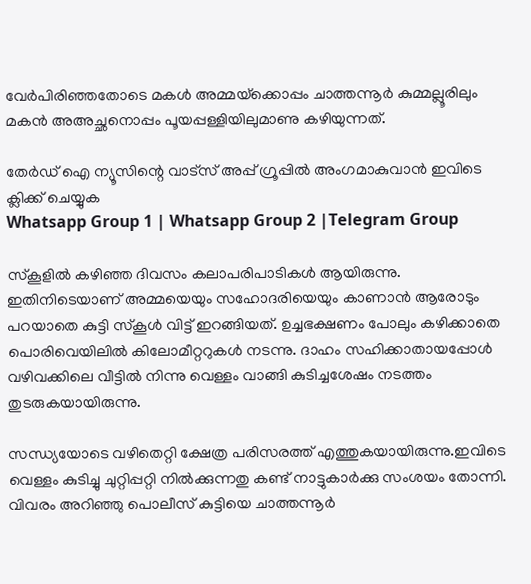വേർപിരിഞ്ഞതോടെ മകൾ അമ്മയ്‌ക്കൊപ്പം ചാത്തന്നൂർ കുമ്മല്ലൂരിലും മകൻ അഅച്ഛനൊപ്പം പൂയപ്പള്ളിയിലുമാണു കഴിയുന്നത്.

തേർഡ് ഐ ന്യൂസിന്റെ വാട്സ് അപ്പ് ഗ്രൂപ്പിൽ അംഗമാകുവാൻ ഇവിടെ ക്ലിക്ക് ചെയ്യുക
Whatsapp Group 1 | Whatsapp Group 2 |Telegram Group

സ്‌കൂളിൽ കഴിഞ്ഞ ദിവസം കലാപരിപാടികൾ ആയിരുന്നു. ഇതിനിടെയാണ് അമ്മയെയും സഹോദരിയെയും കാണാൻ ആരോടും പറയാതെ കുട്ടി സ്‌കൂൾ വിട്ട് ഇറങ്ങിയത്. ഉച്ചഭക്ഷണം പോലും കഴിക്കാതെ പൊരിവെയിലിൽ കിലോമീറ്ററുകൾ നടന്നു. ദാഹം സഹിക്കാതായപ്പോൾ വഴിവക്കിലെ വീട്ടിൽ നിന്നു വെള്ളം വാങ്ങി കുടിച്ചശേഷം നടത്തം തുടരുകയായിരുന്നു.

സന്ധ്യയോടെ വഴിതെറ്റി ക്ഷേത്ര പരിസരത്ത് എത്തുകയായിരുന്നു.ഇവിടെ വെള്ളം കുടിച്ചു ചുറ്റിപ്പറ്റി നിൽക്കുന്നതു കണ്ട് നാട്ടുകാർക്കു സംശയം തോന്നി. വിവരം അറിഞ്ഞു പൊലീസ് കുട്ടിയെ ചാത്തന്നൂർ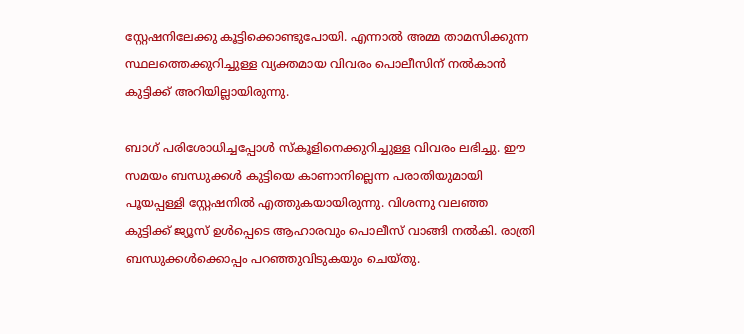സ്റ്റേഷനിലേക്കു കൂട്ടിക്കൊണ്ടുപോയി. എന്നാൽ അമ്മ താമസിക്കുന്ന സ്ഥലത്തെക്കുറിച്ചുള്ള വ്യക്തമായ വിവരം പൊലീസിന് നൽകാൻ കുട്ടിക്ക് അറിയില്ലായിരുന്നു.

ബാഗ് പരിശോധിച്ചപ്പോൾ സ്‌കൂളിനെക്കുറിച്ചുള്ള വിവരം ലഭിച്ചു. ഈ സമയം ബന്ധുക്കൾ കുട്ടിയെ കാണാനില്ലെന്ന പരാതിയുമായി പൂയപ്പള്ളി സ്റ്റേഷനിൽ എത്തുകയായിരുന്നു. വിശന്നു വലഞ്ഞ കുട്ടിക്ക് ജ്യൂസ് ഉൾപ്പെടെ ആഹാരവും പൊലീസ് വാങ്ങി നൽകി. രാത്രി ബന്ധുക്കൾക്കൊപ്പം പറഞ്ഞുവിടുകയും ചെയ്തു.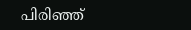പിരിഞ്ഞ്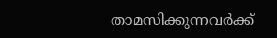താമസിക്കുന്നവർക്ക്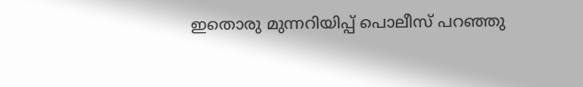ഇതൊരു മുന്നറിയിപ്പ് പൊലീസ് പറഞ്ഞു